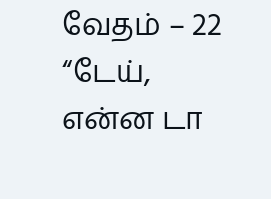வேதம் – 22
“டேய், என்ன டா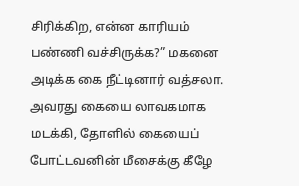சிரிக்கிற, என்ன காரியம் பண்ணி வச்சிருக்க?” மகனை அடிக்க கை நீட்டினார் வத்சலா. அவரது கையை லாவகமாக மடக்கி, தோளில் கையைப் போட்டவனின் மீசைக்கு கீழே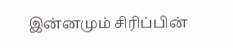இன்னமும் சிரிப்பின்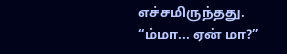எச்சமிருந்தது.
“ம்மா... ஏன் மா?”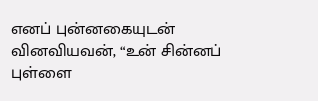எனப் புன்னகையுடன் வினவியவன், “உன் சின்னப் புள்ளை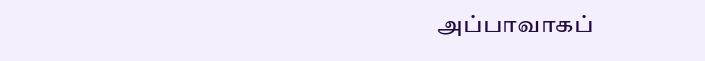அப்பாவாகப்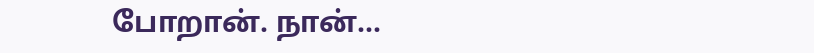போறான். நான்...